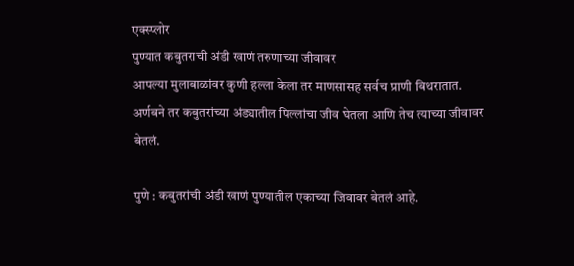एक्स्प्लोर
पुण्यात कबुतराची अंडी खाणं तरुणाच्या जीवावर
आपल्या मुलाबाळांवर कुणी हल्ला केला तर माणसासह सर्वच प्राणी बिथरातात. अर्णबने तर कबुतरांच्या अंड्यातील पिल्लांचा जीव घेतला आणि तेच त्याच्या जीवावर बेतलं.

पुणे : कबुतरांची अंडी खाणं पुण्यातील एकाच्या जिवावर बेतलं आहे.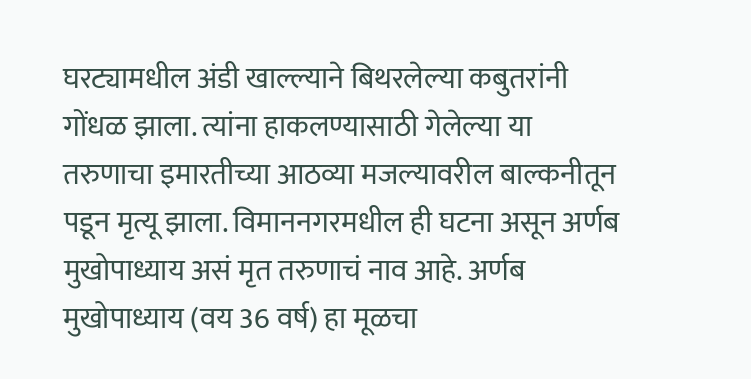घरट्यामधील अंडी खाल्ल्याने बिथरलेल्या कबुतरांनी गोंधळ झाला. त्यांना हाकलण्यासाठी गेलेल्या या तरुणाचा इमारतीच्या आठव्या मजल्यावरील बाल्कनीतून पडून मृत्यू झाला. विमाननगरमधील ही घटना असून अर्णब मुखोपाध्याय असं मृत तरुणाचं नाव आहे. अर्णब मुखोपाध्याय (वय 36 वर्ष) हा मूळचा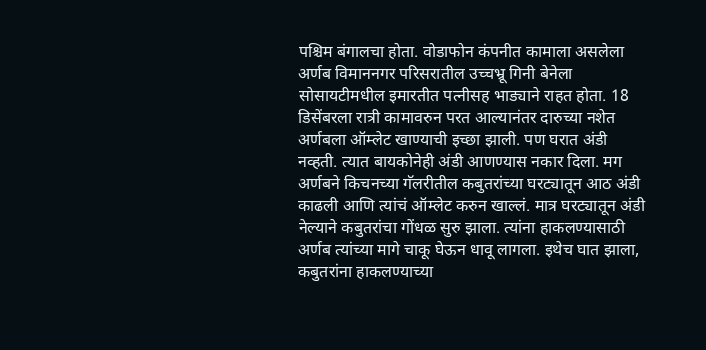पश्चिम बंगालचा होता. वोडाफोन कंपनीत कामाला असलेला अर्णब विमाननगर परिसरातील उच्चभ्रू गिनी बेनेला सोसायटीमधील इमारतीत पत्नीसह भाड्याने राहत होता. 18 डिसेंबरला रात्री कामावरुन परत आल्यानंतर दारुच्या नशेत अर्णबला ऑम्लेट खाण्याची इच्छा झाली. पण घरात अंडी नव्हती. त्यात बायकोनेही अंडी आणण्यास नकार दिला. मग अर्णबने किचनच्या गॅलरीतील कबुतरांच्या घरट्यातून आठ अंडी काढली आणि त्यांचं ऑम्लेट करुन खाल्लं. मात्र घरट्यातून अंडी नेल्याने कबुतरांचा गोंधळ सुरु झाला. त्यांना हाकलण्यासाठी अर्णब त्यांच्या मागे चाकू घेऊन धावू लागला. इथेच घात झाला, कबुतरांना हाकलण्याच्या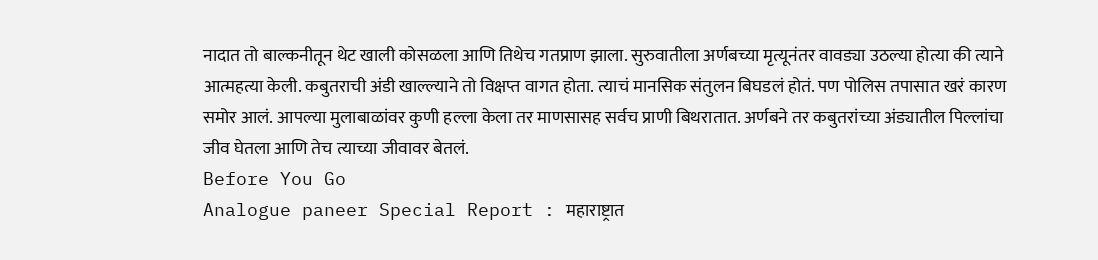नादात तो बाल्कनीतून थेट खाली कोसळला आणि तिथेच गतप्राण झाला. सुरुवातीला अर्णबच्या मृत्यूनंतर वावड्या उठल्या होत्या की त्याने आत्महत्या केली. कबुतराची अंडी खाल्ल्याने तो विक्षप्त वागत होता. त्याचं मानसिक संतुलन बिघडलं होतं. पण पोलिस तपासात खरं कारण समोर आलं. आपल्या मुलाबाळांवर कुणी हल्ला केला तर माणसासह सर्वच प्राणी बिथरातात. अर्णबने तर कबुतरांच्या अंड्यातील पिल्लांचा जीव घेतला आणि तेच त्याच्या जीवावर बेतलं.
Before You Go
Analogue paneer Special Report : महाराष्ट्रात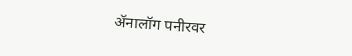ॲनालॉग पनीरवर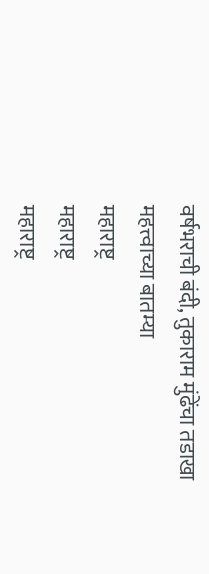वर्षभराची बंदी, तुकाराम मुंढेंचा तडाखा
महत्त्वाच्या बातम्या
महाराष्ट्र
महाराष्ट्र
महाराष्ट्र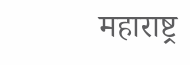महाराष्ट्र